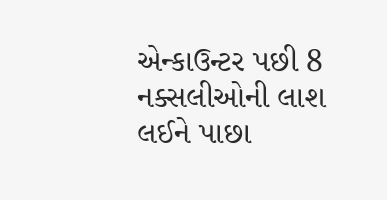એન્કાઉન્ટર પછી 8 નક્સલીઓની લાશ લઈને પાછા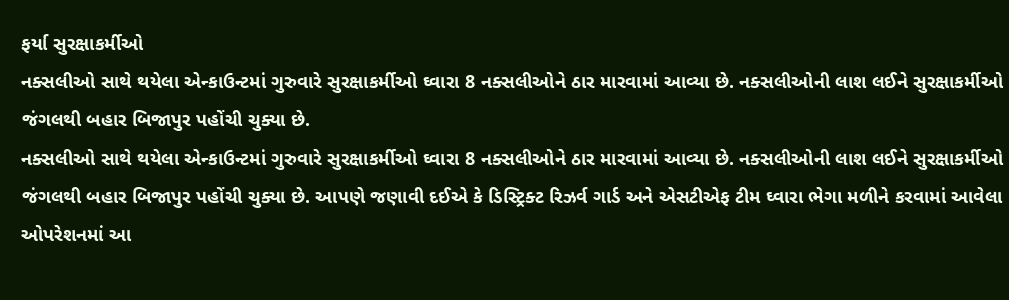ફર્યા સુરક્ષાકર્મીઓ
નક્સલીઓ સાથે થયેલા એન્કાઉન્ટમાં ગુરુવારે સુરક્ષાકર્મીઓ ઘ્વારા 8 નક્સલીઓને ઠાર મારવામાં આવ્યા છે. નક્સલીઓની લાશ લઈને સુરક્ષાકર્મીઓ જંગલથી બહાર બિજાપુર પહોંચી ચુક્યા છે.
નક્સલીઓ સાથે થયેલા એન્કાઉન્ટમાં ગુરુવારે સુરક્ષાકર્મીઓ ઘ્વારા 8 નક્સલીઓને ઠાર મારવામાં આવ્યા છે. નક્સલીઓની લાશ લઈને સુરક્ષાકર્મીઓ જંગલથી બહાર બિજાપુર પહોંચી ચુક્યા છે. આપણે જણાવી દઈએ કે ડિસ્ટ્રિક્ટ રિઝર્વ ગાર્ડ અને એસટીએફ ટીમ ઘ્વારા ભેગા મળીને કરવામાં આવેલા ઓપરેશનમાં આ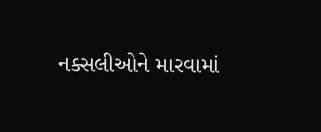નક્સલીઓને મારવામાં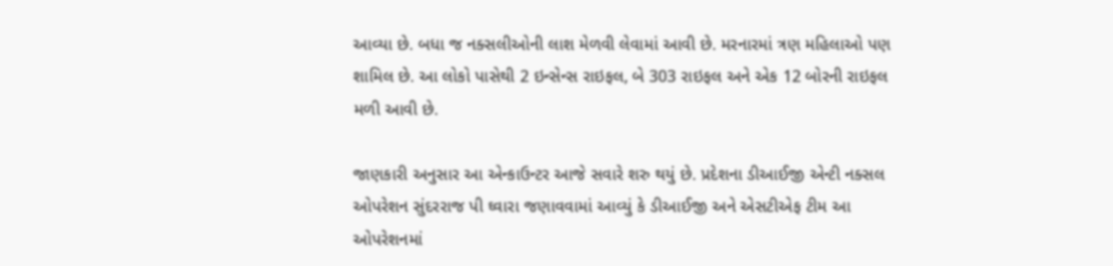આવ્યા છે. બધા જ નક્સલીઓની લાશ મેળવી લેવામાં આવી છે. મરનારમાં ત્રણ મહિલાઓ પણ શામિલ છે. આ લોકો પાસેથી 2 ઇન્સેન્સ રાઇફલ, બે 303 રાઇફલ અને એક 12 બોરની રાઇફલ મળી આવી છે.

જાણકારી અનુસાર આ એન્કાઉન્ટર આજે સવારે શરુ થયું છે. પ્રદેશના ડીઆઈજી એન્ટી નક્સલ ઓપરેશન સુંદરરાજ પી ઘ્વારા જણાવવામાં આવ્યું કે ડીઆઈજી અને એસટીએફ ટીમ આ ઓપરેશનમાં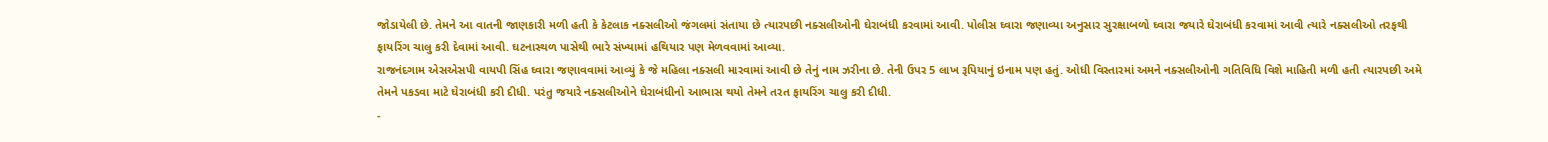જોડાયેલી છે. તેમને આ વાતની જાણકારી મળી હતી કે કેટલાક નક્સલીઓ જંગલમાં સંતાયા છે ત્યારપછી નક્સલીઓની ઘેરાબંધી કરવામાં આવી. પોલીસ ઘ્વારા જણાવ્યા અનુસાર સુરક્ષાબળો ઘ્વારા જયારે ઘેરાબંધી કરવામાં આવી ત્યારે નક્સલીઓ તરફથી ફાયરિંગ ચાલુ કરી દેવામાં આવી. ઘટનાસ્થળ પાસેથી ભારે સંખ્યામાં હથિયાર પણ મેળવવામાં આવ્યા.
રાજનંદગામ એસએસપી વાયપી સિંહ ઘ્વારા જણાવવામાં આવ્યું કે જે મહિલા નક્સલી મારવામાં આવી છે તેનું નામ ઝરીના છે. તેની ઉપર 5 લાખ રૂપિયાનું ઇનામ પણ હતું. ઓધી વિસ્તારમાં અમને નક્સલીઓની ગતિવિધિ વિશે માહિતી મળી હતી ત્યારપછી અમે તેમને પકડવા માટે ઘેરાબંધી કરી દીધી. પરંતુ જયારે નક્સલીઓને ઘેરાબંધીનો આભાસ થયો તેમને તરત ફાયરિંગ ચાલુ કરી દીધી.
-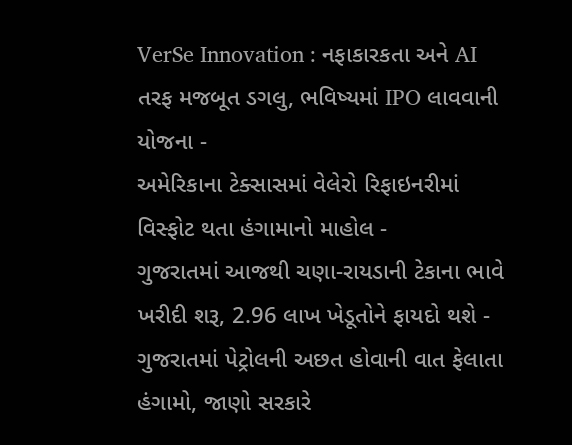VerSe Innovation : નફાકારકતા અને AI તરફ મજબૂત ડગલુ, ભવિષ્યમાં IPO લાવવાની યોજના -
અમેરિકાના ટેક્સાસમાં વેલેરો રિફાઇનરીમાં વિસ્ફોટ થતા હંગામાનો માહોલ -
ગુજરાતમાં આજથી ચણા-રાયડાની ટેકાના ભાવે ખરીદી શરૂ, 2.96 લાખ ખેડૂતોને ફાયદો થશે -
ગુજરાતમાં પેટ્રોલની અછત હોવાની વાત ફેલાતા હંગામો, જાણો સરકારે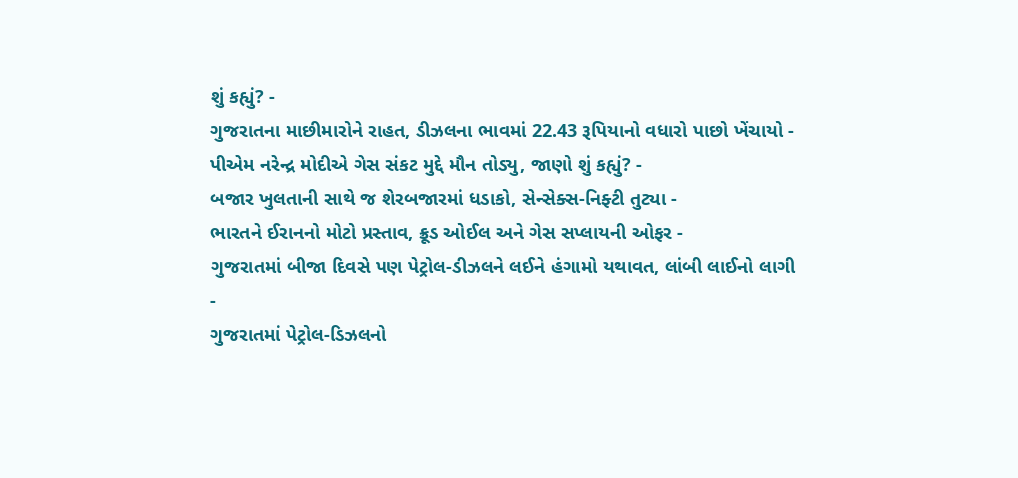શું કહ્યું? -
ગુજરાતના માછીમારોને રાહત, ડીઝલના ભાવમાં 22.43 રૂપિયાનો વધારો પાછો ખેંચાયો -
પીએમ નરેન્દ્ર મોદીએ ગેસ સંકટ મુદ્દે મૌન તોડ્યુ, જાણો શું કહ્યું? -
બજાર ખુલતાની સાથે જ શેરબજારમાં ધડાકો, સેન્સેક્સ-નિફ્ટી તુટ્યા -
ભારતને ઈરાનનો મોટો પ્રસ્તાવ, ક્રૂડ ઓઈલ અને ગેસ સપ્લાયની ઓફર -
ગુજરાતમાં બીજા દિવસે પણ પેટ્રોલ-ડીઝલને લઈને હંગામો યથાવત, લાંબી લાઈનો લાગી -
ગુજરાતમાં પેટ્રોલ-ડિઝલનો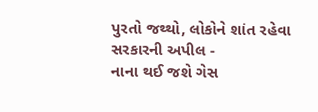પુરતો જથ્થો, લોકોને શાંત રહેવા સરકારની અપીલ -
નાના થઈ જશે ગેસ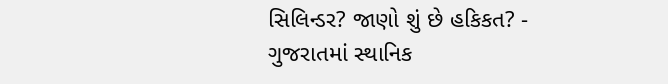સિલિન્ડર? જાણો શું છે હકિકત? -
ગુજરાતમાં સ્થાનિક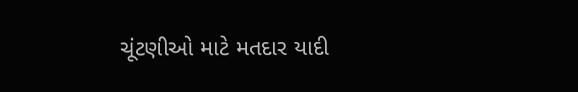ચૂંટણીઓ માટે મતદાર યાદી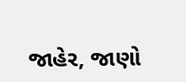જાહેર, જાણો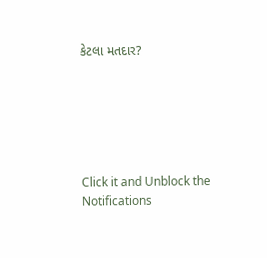કેટલા મતદાર?






Click it and Unblock the Notifications